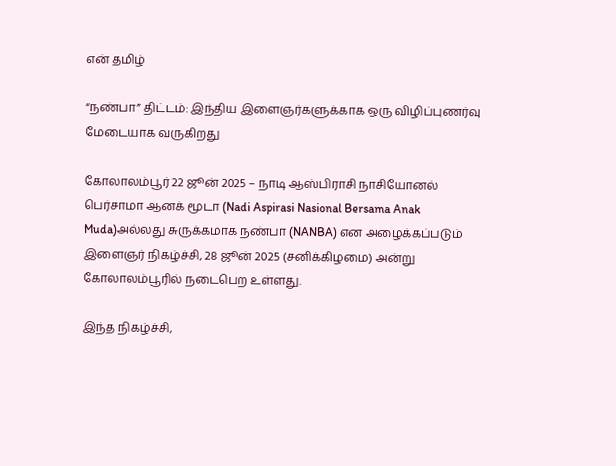என் தமிழ்

“நண்பா” திட்டம்: இந்திய இளைஞர்களுக்காக ஒரு விழிப்புணர்வு மேடையாக வருகிறது

கோலாலம்பூர் 22 ஜூன் 2025 – நாடி ஆஸ்பிராசி நாசியோனல் பெர்சாமா ஆனக் மூடா (Nadi Aspirasi Nasional Bersama Anak Muda)அல்லது சுருக்கமாக நண்பா (NANBA) என அழைக்கப்படும் இளைஞர் நிகழ்ச்சி, 28 ஜூன் 2025 (சனிக்கிழமை) அன்று கோலாலம்பூரில் நடைபெற உள்ளது.

இந்த நிகழ்ச்சி,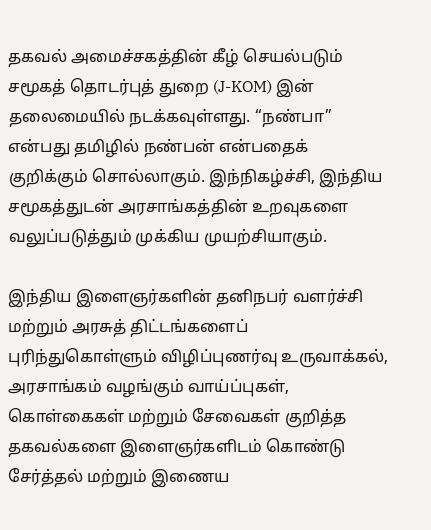தகவல் அமைச்சகத்தின் கீழ் செயல்படும் சமூகத் தொடர்புத் துறை (J-KOM) இன் தலைமையில் நடக்கவுள்ளது. “நண்பா” என்பது தமிழில் நண்பன் என்பதைக் குறிக்கும் சொல்லாகும். இந்நிகழ்ச்சி, இந்திய சமூகத்துடன் அரசாங்கத்தின் உறவுகளை வலுப்படுத்தும் முக்கிய முயற்சியாகும்.

இந்திய இளைஞர்களின் தனிநபர் வளர்ச்சி மற்றும் அரசுத் திட்டங்களைப் புரிந்துகொள்ளும் விழிப்புணர்வு உருவாக்கல், அரசாங்கம் வழங்கும் வாய்ப்புகள், கொள்கைகள் மற்றும் சேவைகள் குறித்த தகவல்களை இளைஞர்களிடம் கொண்டு சேர்த்தல் மற்றும் இணைய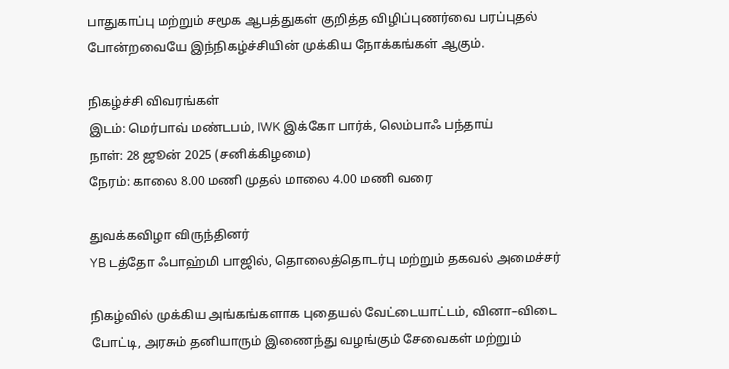பாதுகாப்பு மற்றும் சமூக ஆபத்துகள் குறித்த விழிப்புணர்வை பரப்புதல் போன்றவையே இந்நிகழ்ச்சியின் முக்கிய நோக்கங்கள் ஆகும்.

நிகழ்ச்சி விவரங்கள்
இடம்: மெர்பாவ் மண்டபம், IWK இக்கோ பார்க், லெம்பாஃ பந்தாய்
நாள்: 28 ஜூன் 2025 (சனிக்கிழமை)
நேரம்: காலை 8.00 மணி முதல் மாலை 4.00 மணி வரை

துவக்கவிழா விருந்தினர்
YB டத்தோ ஃபாஹ்மி பாஜில், தொலைத்தொடர்பு மற்றும் தகவல் அமைச்சர்

நிகழ்வில் முக்கிய அங்கங்களாக புதையல் வேட்டையாட்டம், வினா–விடை போட்டி, அரசும் தனியாரும் இணைந்து வழங்கும் சேவைகள் மற்றும்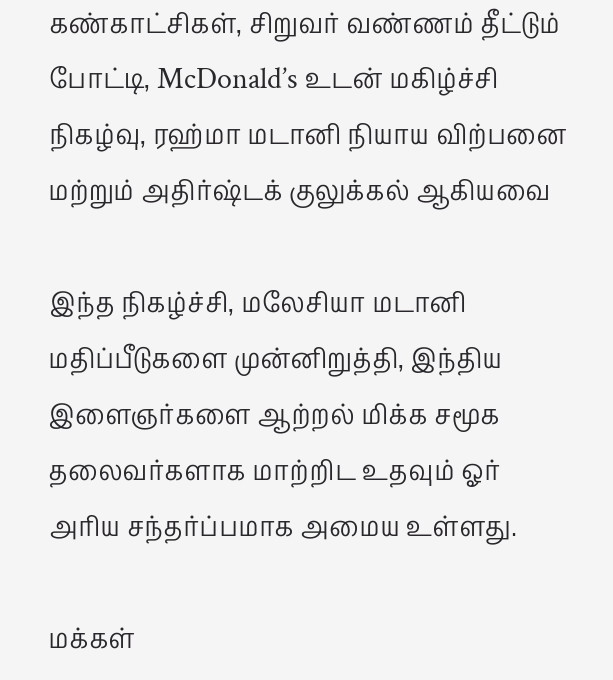கண்காட்சிகள், சிறுவர் வண்ணம் தீட்டும் போட்டி, McDonald’s உடன் மகிழ்ச்சி நிகழ்வு, ரஹ்மா மடானி நியாய விற்பனை மற்றும் அதிர்ஷ்டக் குலுக்கல் ஆகியவை

இந்த நிகழ்ச்சி, மலேசியா மடானி மதிப்பீடுகளை முன்னிறுத்தி, இந்திய இளைஞர்களை ஆற்றல் மிக்க சமூக தலைவர்களாக மாற்றிட உதவும் ஓர் அரிய சந்தர்ப்பமாக அமைய உள்ளது.

மக்கள்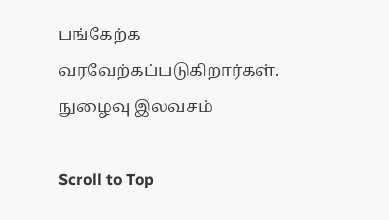பங்கேற்க வரவேற்கப்படுகிறார்கள். நுழைவு இலவசம்

Scroll to Top